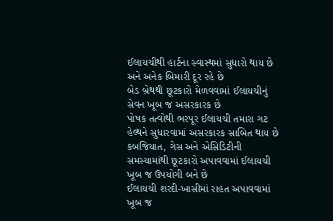ઈલાયચીથી હાર્ટના સ્વાસ્થમાં સુધારો થાય છે અને અનેક બિમારી દૂર રહે છે
બેડ બ્રેથથી છૂટકારો મેળવવામાં ઈલાયચીનું સેવન ખૂબ જ અસરકારક છે
પોષક તત્વોથી ભરપૂર ઈલાયચી તમારા ગટ હેલ્થને સુધારવામાં અસરકારક સાબિત થાય છે
કબજિયાત, ગેસ અને એસિડિટીની સમસ્યામાંથી છૂટકારો અપાવવામાં ઈલાયચી ખૂબ જ ઉપયોગી બને છે
ઈલાયચી શરદી-ખાસીમાં રાહત અપાવવામાં ખૂબ જ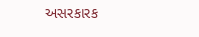અસરકારક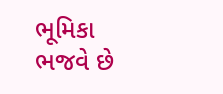ભૂમિકા ભજવે છે